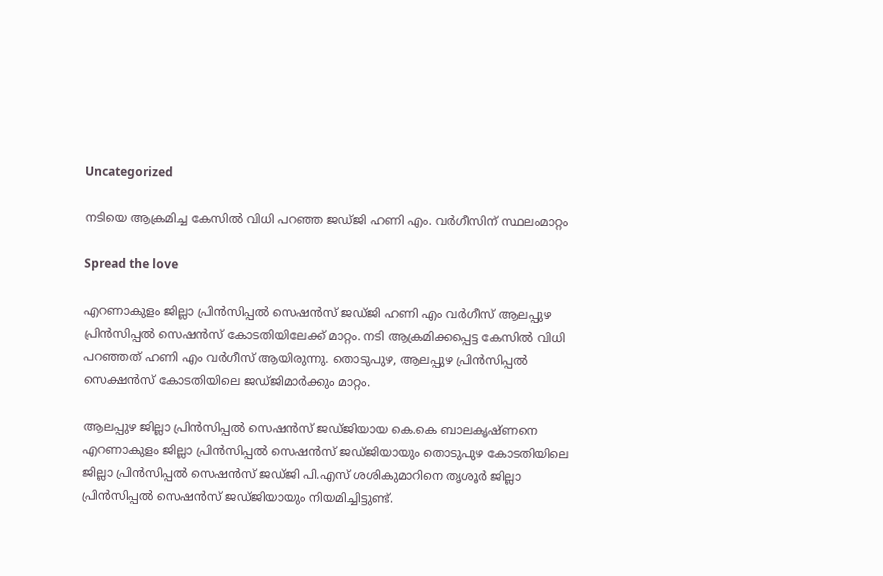Uncategorized

നടിയെ ആക്രമിച്ച കേസില്‍ വിധി പറഞ്ഞ ജഡ്ജി ഹണി എം. വര്‍ഗീസിന് സ്ഥലംമാറ്റം

Spread the love

എറണാകുളം ജില്ലാ പ്രിന്‍സിപ്പല്‍ സെഷന്‍സ് ജഡ്ജി ഹണി എം വർഗീസ് ആലപ്പുഴ പ്രിൻസിപ്പൽ സെഷൻസ് കോടതിയിലേക്ക് മാറ്റം. നടി ആക്രമിക്കപ്പെട്ട കേസിൽ വിധി പറഞ്ഞത് ഹണി എം വർഗീസ് ആയിരുന്നു. തൊടുപുഴ, ആലപ്പുഴ പ്രിൻസിപ്പൽ സെക്ഷൻസ് കോടതിയിലെ ജഡ്ജിമാർക്കും മാറ്റം.

ആലപ്പുഴ ജില്ലാ പ്രിന്‍സിപ്പല്‍ സെഷന്‍സ് ജഡ്ജിയായ കെ.കെ ബാലകൃഷ്ണനെ എറണാകുളം ജില്ലാ പ്രിന്‍സിപ്പല്‍ സെഷന്‍സ് ജഡ്ജിയായും തൊടുപുഴ കോടതിയിലെ ജില്ലാ പ്രിന്‍സിപ്പല്‍ സെഷന്‍സ് ജഡ്ജി പി.എസ് ശശികുമാറിനെ തൃശൂര്‍ ജില്ലാ പ്രിന്‍സിപ്പല്‍ സെഷന്‍സ് ജഡ്ജിയായും നിയമിച്ചിട്ടുണ്ട്.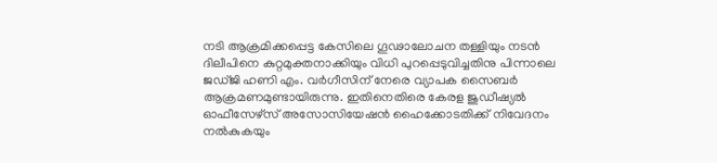നടി ആക്രമിക്കപ്പെട്ട കേസിലെ ഗൂഢാലോചന തള്ളിയും നടന്‍ ദിലീപിനെ കുറ്റമുക്തനാക്കിയും വിധി പുറപ്പെടുവിച്ചതിനു പിന്നാലെ ജഡ്ജി ഹണി എം. വര്‍ഗീസിന് നേരെ വ്യാപക സൈബര്‍ ആക്രമണമുണ്ടായിരുന്നു. ഇതിനെതിരെ കേരള ജുഡീഷ്യല്‍ ഓഫീസേഴ്‌സ് അസോസിയേഷന്‍ ഹൈക്കോടതിക്ക് നിവേദനം നല്‍കുകയും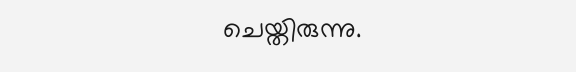ചെയ്തിരുന്നു.